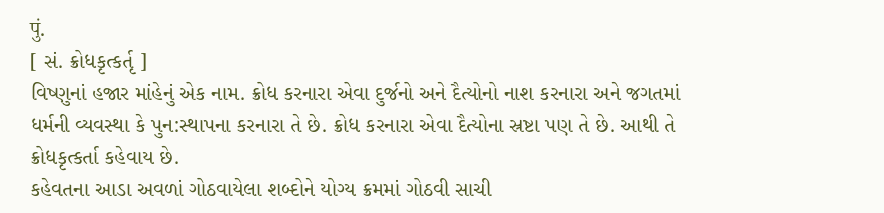पुं.
[ સં. ક્રોધકૃત્કર્તૃ ]
વિષ્ણુનાં હજાર માંહેનું એક નામ. ક્રોધ કરનારા એવા દુર્જનો અને દૈત્યોનો નાશ કરનારા અને જગતમાં ધર્મની વ્યવસ્થા કે પુન:સ્થાપના કરનારા તે છે. ક્રોધ કરનારા એવા દૈત્યોના સ્રષ્ટા પણ તે છે. આથી તે ક્રોધકૃત્કર્તા કહેવાય છે.
કહેવતના આડા અવળાં ગોઠવાયેલા શબ્દોને યોગ્ય ક્રમમાં ગોઠવી સાચી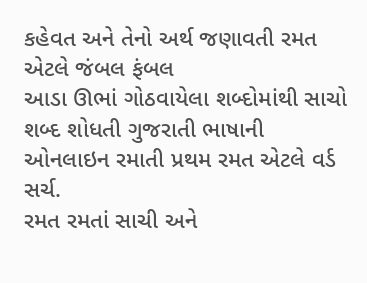કહેવત અને તેનો અર્થ જણાવતી રમત એટલે જંબલ ફંબલ
આડા ઊભાં ગોઠવાયેલા શબ્દોમાંથી સાચો શબ્દ શોધતી ગુજરાતી ભાષાની ઓનલાઇન રમાતી પ્રથમ રમત એટલે વર્ડ સર્ચ.
રમત રમતાં સાચી અને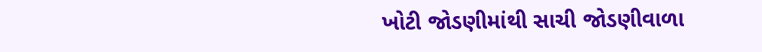ખોટી જોડણીમાંથી સાચી જોડણીવાળા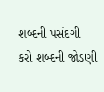શબ્દની પસંદગી કરો શબ્દની જોડણી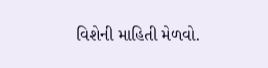વિશેની માહિતી મેળવો.